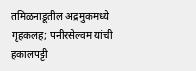तमिळनाडूतील अद्रमुकमध्ये गृहकलह; पनीरसेल्वम यांची हकालपट्टी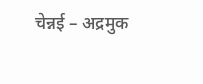चेन्नई – अद्रमुक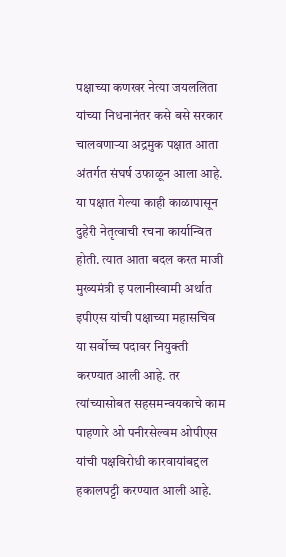पक्षाच्या कणखर नेत्या जयललिता यांच्या निधनानंतर कसे बसे सरकार चालवणाऱ्या अद्रमुक पक्षात आता अंतर्गत संघर्ष उफाळून आला आहे. या पक्षात गेल्या काही काळापासून दुहेरी नेतृत्वाची रचना कार्यान्वित होती. त्यात आता बदल करत माजी मुख्यमंत्री इ पलानीस्वामी अर्थात इपीएस यांची पक्षाच्या महासचिव या सर्वोच्च पदावर नियुक्ती करण्यात आली आहे. तर त्यांच्यासोबत सहसमन्वयकाचे काम पाहणारे ओ पनीरसेल्वम ओपीएस यांची पक्षविरोधी कारवायांबद्दल हकालपट्टी करण्यात आली आहे.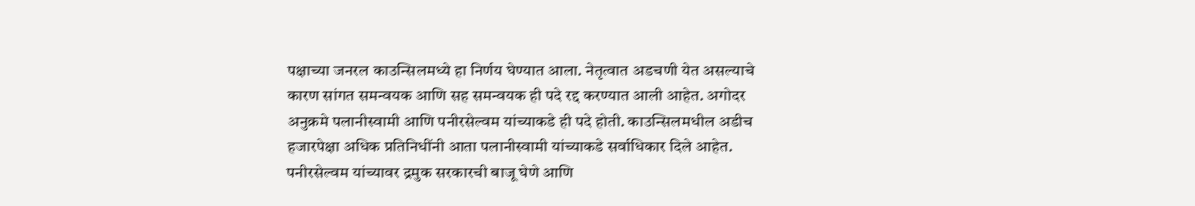पक्षाच्या जनरल काउन्सिलमध्ये हा निर्णय घेण्यात आला. नेतृत्वात अडचणी येत असल्याचे कारण सांगत समन्वयक आणि सह समन्वयक ही पदे रद्द करण्यात आली आहेत. अगोदर अनुक्रमे पलानीस्वामी आणि पनीरसेल्वम यांच्याकडे ही पदे होती. काउन्सिलमधील अडीच हजारपेक्षा अधिक प्रतिनिधींनी आता पलानीस्वामी यांच्याकडे सर्वाधिकार दिले आहेत. पनीरसेल्वम यांच्यावर द्रमुक सरकारची बाजू घेणे आणि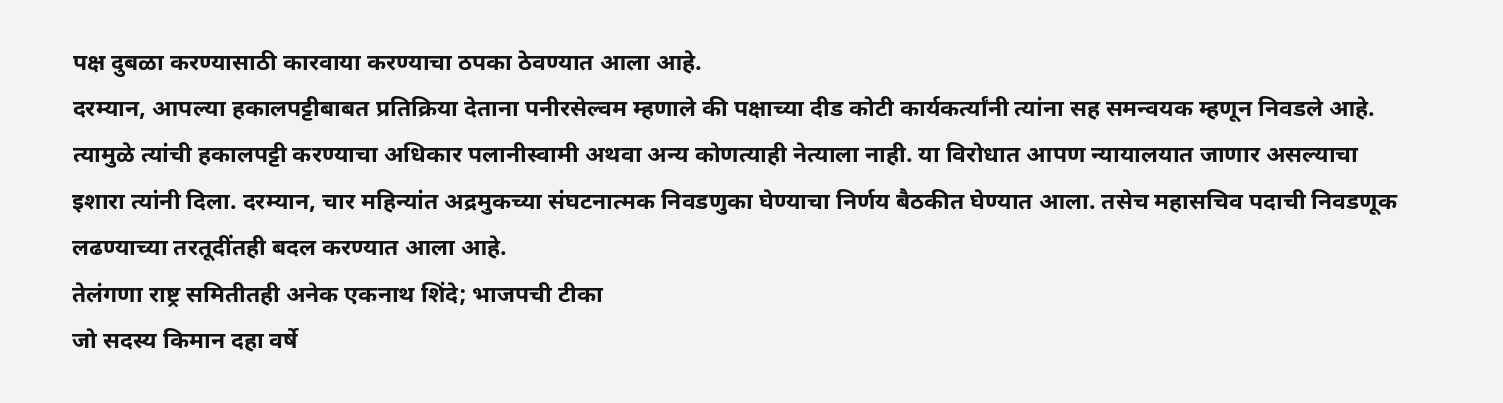पक्ष दुबळा करण्यासाठी कारवाया करण्याचा ठपका ठेवण्यात आला आहे.
दरम्यान, आपल्या हकालपट्टीबाबत प्रतिक्रिया देताना पनीरसेल्वम म्हणाले की पक्षाच्या दीड कोटी कार्यकर्त्यांनी त्यांना सह समन्वयक म्हणून निवडले आहे. त्यामुळे त्यांची हकालपट्टी करण्याचा अधिकार पलानीस्वामी अथवा अन्य कोणत्याही नेत्याला नाही. या विरोधात आपण न्यायालयात जाणार असल्याचा इशारा त्यांनी दिला. दरम्यान, चार महिन्यांत अद्रमुकच्या संघटनात्मक निवडणुका घेण्याचा निर्णय बैठकीत घेण्यात आला. तसेच महासचिव पदाची निवडणूक लढण्याच्या तरतूदींतही बदल करण्यात आला आहे.
तेलंगणा राष्ट्र समितीतही अनेक एकनाथ शिंदे; भाजपची टीका
जो सदस्य किमान दहा वर्षे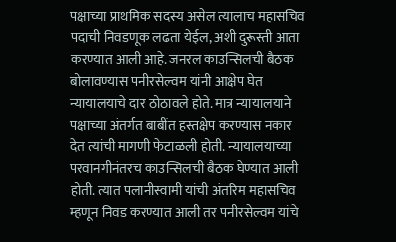पक्षाच्या प्राथमिक सदस्य असेल त्यालाच महासचिव पदाची निवडणूक लढता येईल, अशी दुरूस्ती आता करण्यात आली आहे. जनरल काउन्सिलची बैठक बोलावण्यास पनीरसेल्वम यांनी आक्षेप घेत न्यायालयाचे दार ठोठावले होते. मात्र न्यायालयाने पक्षाच्या अंतर्गत बाबींत हस्तक्षेप करण्यास नकार देत त्यांची मागणी फेटाळली होती. न्यायालयाच्या परवानगीनंतरच काउन्सिलची बैठक घेण्यात आली होती. त्यात पलानीस्वामी यांची अंतरिम महासचिव म्हणून निवड करण्यात आली तर पनीरसेल्वम यांचे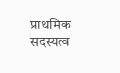प्राथमिक सदस्यत्व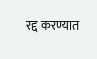रद्द करण्यात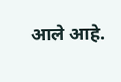आले आहे.